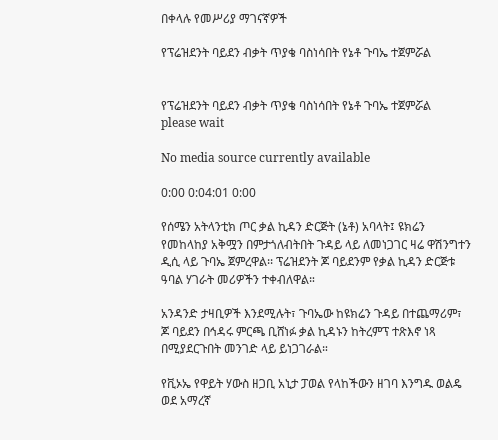በቀላሉ የመሥሪያ ማገናኛዎች

የፕሬዝደንት ባይደን ብቃት ጥያቄ ባስነሳበት የኔቶ ጉባኤ ተጀምሯል


የፕሬዝደንት ባይደን ብቃት ጥያቄ ባስነሳበት የኔቶ ጉባኤ ተጀምሯል
please wait

No media source currently available

0:00 0:04:01 0:00

የሰሜን አትላንቲክ ጦር ቃል ኪዳን ድርጅት (ኔቶ) አባላት፤ ዩክሬን የመከላከያ አቅሟን በምታጎለብትበት ጉዳይ ላይ ለመነጋገር ዛሬ ዋሽንግተን ዲሲ ላይ ጉባኤ ጀምረዋል፡፡ ፕሬዝደንት ጆ ባይደንም የቃል ኪዳን ድርጅቱ ዓባል ሃገራት መሪዎችን ተቀብለዋል።

አንዳንድ ታዛቢዎች እንደሚሉት፣ ጉባኤው ከዩክሬን ጉዳይ በተጨማሪም፣ ጆ ባይደን በኅዳሩ ምርጫ ቢሸነፉ ቃል ኪዳኑን ከትረምፕ ተጽእኖ ነጻ በሚያደርጉበት መንገድ ላይ ይነጋገራል።

የቪኦኤ የዋይት ሃውስ ዘጋቢ አኒታ ፓወል የላከችውን ዘገባ እንግዱ ወልዴ ወደ አማረኛ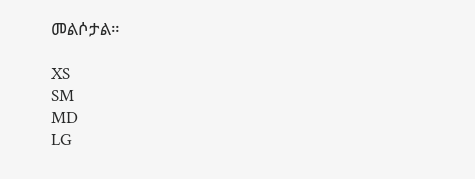መልሶታል።

XS
SM
MD
LG